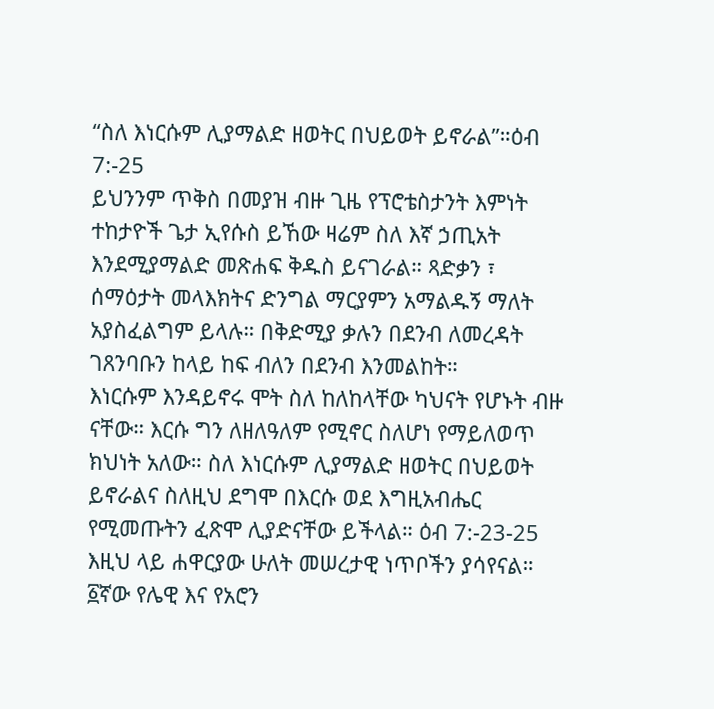“ስለ እነርሱም ሊያማልድ ዘወትር በህይወት ይኖራል”።ዕብ 7:-25
ይህንንም ጥቅስ በመያዝ ብዙ ጊዜ የፕሮቴስታንት እምነት ተከታዮች ጌታ ኢየሱስ ይኸው ዛሬም ስለ እኛ ኃጢአት እንደሚያማልድ መጽሐፍ ቅዱስ ይናገራል። ጻድቃን ፣ ሰማዕታት መላእክትና ድንግል ማርያምን አማልዱኝ ማለት አያስፈልግም ይላሉ። በቅድሚያ ቃሉን በደንብ ለመረዳት ገጸንባቡን ከላይ ከፍ ብለን በደንብ እንመልከት።
እነርሱም እንዳይኖሩ ሞት ስለ ከለከላቸው ካህናት የሆኑት ብዙ ናቸው። እርሱ ግን ለዘለዓለም የሚኖር ስለሆነ የማይለወጥ ክህነት አለው። ስለ እነርሱም ሊያማልድ ዘወትር በህይወት ይኖራልና ስለዚህ ደግሞ በእርሱ ወደ እግዚአብሔር የሚመጡትን ፈጽሞ ሊያድናቸው ይችላል። ዕብ 7:-23-25
እዚህ ላይ ሐዋርያው ሁለት መሠረታዊ ነጥቦችን ያሳየናል።
፩ኛው የሌዊ እና የአሮን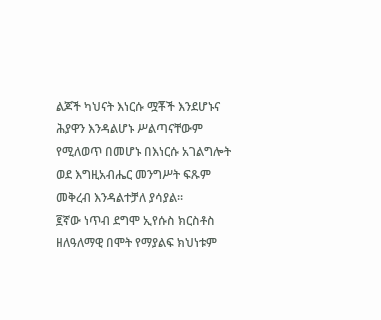ልጆች ካህናት እነርሱ ሟቾች እንደሆኑና ሕያዋን እንዳልሆኑ ሥልጣናቸውም የሚለወጥ በመሆኑ በእነርሱ አገልግሎት ወደ እግዚአብሔር መንግሥት ፍጹም መቅረብ እንዳልተቻለ ያሳያል።
፪ኛው ነጥብ ደግሞ ኢየሱስ ክርስቶስ ዘለዓለማዊ በሞት የማያልፍ ክህነቱም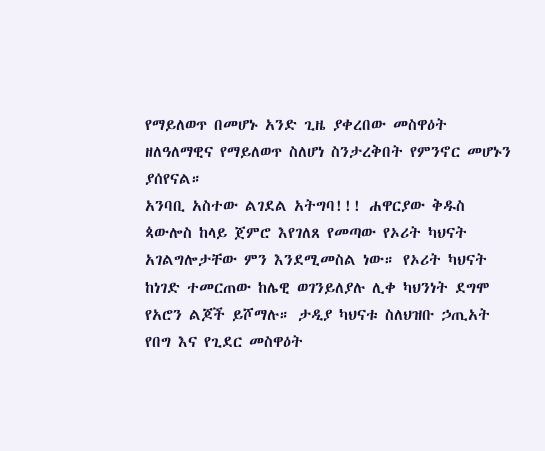የማይለወጥ በመሆኑ አንድ ጊዜ ያቀረበው መስዋዕት ዘለዓለማዊና የማይለወጥ ስለሆነ ስንታረቅበት የምንኖር መሆኑን ያሰየናል።
አንባቢ አስተው ልገደል አትግባ!!! ሐዋርያው ቅዱስ ጳውሎስ ከላይ ጀምሮ እየገለጸ የመጣው የኦሪት ካህናት አገልግሎታቸው ምን እንደሚመስል ነው። የኦሪት ካህናት ከነገድ ተመርጠው ከሌዊ ወገንይለያሉ ሊቀ ካህንነት ደግሞ የአሮን ልጆች ይሾማሉ። ታዲያ ካህናቱ ስለህዝቡ ኃጢአት የበግ እና የጊደር መስዋዕት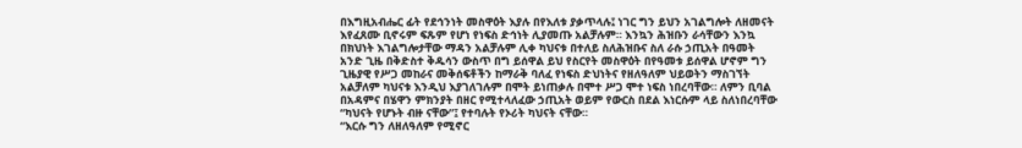በእግዚአብሔር ፊት የደኅንነት መስዋዕት እያሉ በየእለቱ ያቃጥላሉ፤ ነገር ግን ይህን አገልግሎት ለዘመናት እየፈጸሙ ቢኖሩም ፍጹም የሆነ የነፍስ ድኅነት ሊያመጡ አልቻሉም። እንኳን ሕዝቡን ራሳቸውን እንኳ በክህነት እገልግሎታቸው ማዳን አልቻሉም ሊቀ ካህናቱ በተለይ ስለሕዝቡና ስለ ራሱ ኃጢአት በዓመት አንድ ጊዜ በቅድስተ ቅዱሳን ውስጥ በግ ይሰዋል ይህ የስርየት መስዋዕት በየዓመቱ ይሰዋል ሆኖም ግን ጊዜያዊ የሥጋ መከራና መቅሰፍቶችን ከማራቅ ባለፈ የነፍስ ድህነትና የዘለዓለም ህይወትን ማስገኘት አልቻለም ካህናቱ እንዲህ እያገለገሉም በሞት ይነጠቃሉ በሞተ ሥጋ ሞተ ነፍስ ነበረባቸው። ለምን ቢባል በአዳምና በሄዋን ምክንያት በዘር የሚተላለፈው ኃጢአት ወይም የውርስ በደል እነርሱም ላይ ስለነበረባቸው “ካህናት የሆኑት ብዙ ናቸው”፤ የተባሉት የኦሪት ካህናት ናቸው።
“እርሱ ግን ለዘለዓለም የሚኖር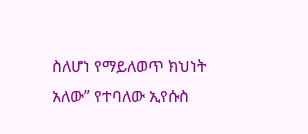ስለሆነ የማይለወጥ ክህነት አለው” የተባለው ኢየሱስ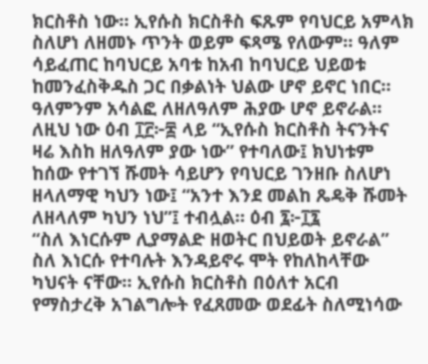ክርስቶስ ነው። ኢየሱስ ክርስቶስ ፍጹም የባህርይ አምላክ ስለሆነ ለዘመኑ ጥንት ወይም ፍጻሜ የለውም። ዓለም ሳይፈጠር ከባህርይ አባቱ ከአብ ከባህርይ ህይወቱ ከመንፈስቅዱስ ጋር በቃልነት ህልው ሆኖ ይኖር ነበር። ዓለምንም አሳልፎ ለዘለዓለም ሕያው ሆኖ ይኖራል። ለዚህ ነው ዕብ ፲፫፦፰ ላይ “ኢየሱስ ክርስቶስ ትናንትና ዛሬ እስከ ዘለዓለም ያው ነው” የተባለው፤ ክህነቱም ከሰው የተገኘ ሹመት ሳይሆን የባህርይ ገንዘቡ ስለሆነ ዘላለማዊ ካህን ነው፤ “አንተ እንደ መልከ ጼዴቅ ሹመት ለዘላለም ካህን ነህ”፤ ተብሏል። ዕብ ፯፦፲፯
“ስለ እነርሱም ሊያማልድ ዘወትር በህይወት ይኖራል”
ስለ እነርሱ የተባሉት እንዳይኖሩ ሞት የከለከላቸው ካህናት ናቸው። ኢየሱስ ክርስቶስ በዕለተ አርብ የማስታረቅ አገልግሎት የፈጸመው ወደፊት ስለሚነሳው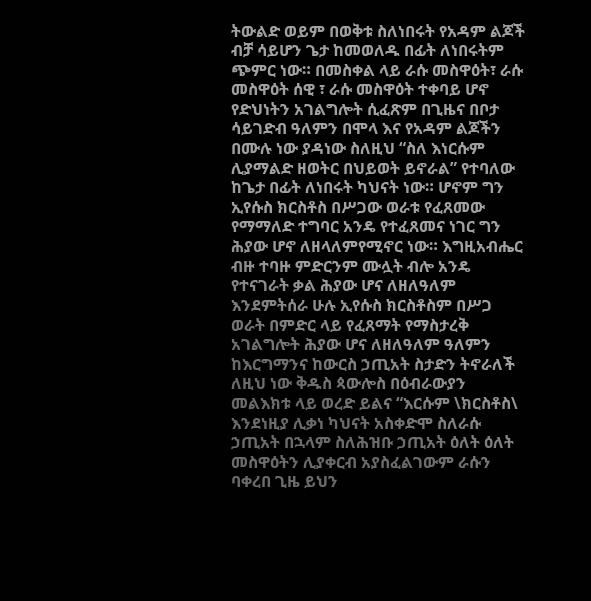ትውልድ ወይም በወቅቱ ስለነበሩት የአዳም ልጆች ብቻ ሳይሆን ጌታ ከመወለዱ በፊት ለነበሩትም ጭምር ነው። በመስቀል ላይ ራሱ መስዋዕት፣ ራሱ መስዋዕት ሰዊ ፣ ራሱ መስዋዕት ተቀባይ ሆኖ የድህነትን አገልግሎት ሲፈጽም በጊዜና በቦታ ሳይገድብ ዓለምን በሞላ እና የአዳም ልጆችን በሙሉ ነው ያዳነው ስለዚህ “ስለ እነርሱም ሊያማልድ ዘወትር በህይወት ይኖራል” የተባለው ከጌታ በፊት ለነበሩት ካህናት ነው። ሆኖም ግን ኢየሱስ ክርስቶስ በሥጋው ወራቱ የፈጸመው የማማለድ ተግባር አንዴ የተፈጸመና ነገር ግን ሕያው ሆኖ ለዘላለምየሚኖር ነው። እግዚአብሔር ብዙ ተባዙ ምድርንም ሙሏት ብሎ አንዴ የተናገራት ቃል ሕያው ሆና ለዘለዓለም እንደምትሰራ ሁሉ ኢየሱስ ክርስቶስም በሥጋ ወራት በምድር ላይ የፈጸማት የማስታረቅ አገልግሎት ሕያው ሆና ለዘለዓለም ዓለምን ከእርግማንና ከውርስ ኃጢአት ስታድን ትኖራለች ለዚህ ነው ቅዱስ ጳውሎስ በዕብራውያን መልእክቱ ላይ ወረድ ይልና “እርሱም \ክርስቶስ\ እንደነዚያ ሊቃነ ካህናት አስቀድሞ ስለራሱ ኃጢአት በኋላም ስለሕዝቡ ኃጢአት ዕለት ዕለት መስዋዕትን ሊያቀርብ አያስፈልገውም ራሱን ባቀረበ ጊዜ ይህን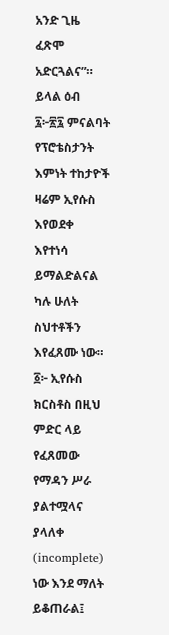አንድ ጊዜ ፈጽሞ አድርጓልና”። ይላል ዕብ ፯፦፳፯ ምናልባት የፕሮቴስታንት እምነት ተከታዮች ዛሬም ኢየሱስ እየወደቀ እየተነሳ ይማልድልናል ካሉ ሁለት ስህተቶችን እየፈጸሙ ነው።
፩፦ ኢየሱስ ክርስቶስ በዚህ ምድር ላይ የፈጸመው የማዳን ሥራ ያልተሟላና ያላለቀ (incomplete) ነው እንደ ማለት ይቆጠራል፤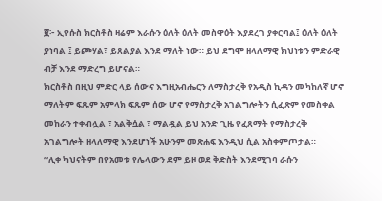፪፦ ኢየሱስ ክርስቶስ ዛሬም እራሱን ዕለት ዕለት መስዋዕት እያደረገ ያቀርባል፤ ዕለት ዕለት ያነባል ፤ ይጮሃል፣ ይጸልያል እንደ ማለት ነው። ይህ ደግሞ ዘላለማዊ ክህነቱን ምድራዊ ብቻ እንደ ማድረግ ይሆናል።
ክርስቶስ በዚህ ምድር ላይ ሰውና እግዚአብሔርን ለማስታረቅ የአዲስ ኪዳን መካከለኛ ሆኖ ማለትም ፍጹም አምላክ ፍጹም ሰው ሆኖ የማስታረቅ አገልግሎትን ሲፈጽም የመስቀል መከራን ተቀብሏል ፣ አልቅሷል ፣ ማልዷል ይህ አንድ ጊዜ የፈጸማት የማስታረቅ አገልግሎት ዘላለማዊ እንደሆነች አሁንም መጽሐፍ እንዲህ ሲል አስቀምጦታል።
“ሊቀ ካህናትም በየአመቱ የሌላውን ደም ይዞ ወደ ቅድስት እንደሚገባ ራሱን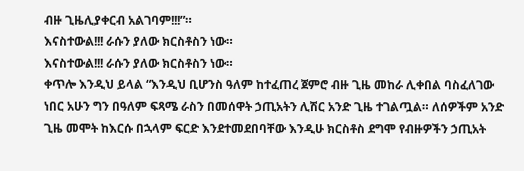ብዙ ጊዜሊያቀርብ አልገባም!!!”።
እናስተውል!!! ራሱን ያለው ክርስቶስን ነው።
እናስተውል!!! ራሱን ያለው ክርስቶስን ነው።
ቀጥሎ እንዲህ ይላል “እንዲህ ቢሆንስ ዓለም ከተፈጠረ ጀምሮ ብዙ ጊዜ መከራ ሊቀበል ባስፈለገው ነበር አሁን ግን በዓለም ፍጻሜ ራስን በመሰዋት ኃጢአትን ሊሽር አንድ ጊዜ ተገልጧል። ለሰዎችም አንድ ጊዜ መሞት ከእርሱ በኋላም ፍርድ እንደተመደበባቸው እንዲሁ ክርስቶስ ደግሞ የብዙዎችን ኃጢአት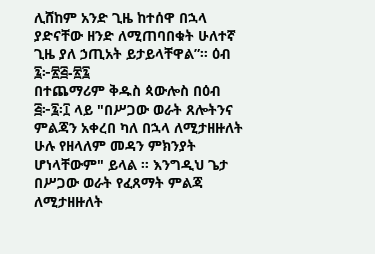ሊሸከም አንድ ጊዜ ከተሰዋ በኋላ ያድናቸው ዘንድ ለሚጠባበቁት ሁለተኛ ጊዜ ያለ ኃጢአት ይታይላቸዋል”። ዕብ ፯፦፳፭-፳፯
በተጨማሪም ቅዱስ ጳውሎስ በዕብ ፭፦፯፡፲ ላይ "በሥጋው ወራት ጸሎትንና ምልጃን አቀረበ ካለ በኋላ ለሚታዘዙለት ሁሉ የዘላለም መዳን ምክንያት ሆነላቸውም" ይላል ። እንግዲህ ጌታ በሥጋው ወራት የፈጸማት ምልጃ ለሚታዘዙለት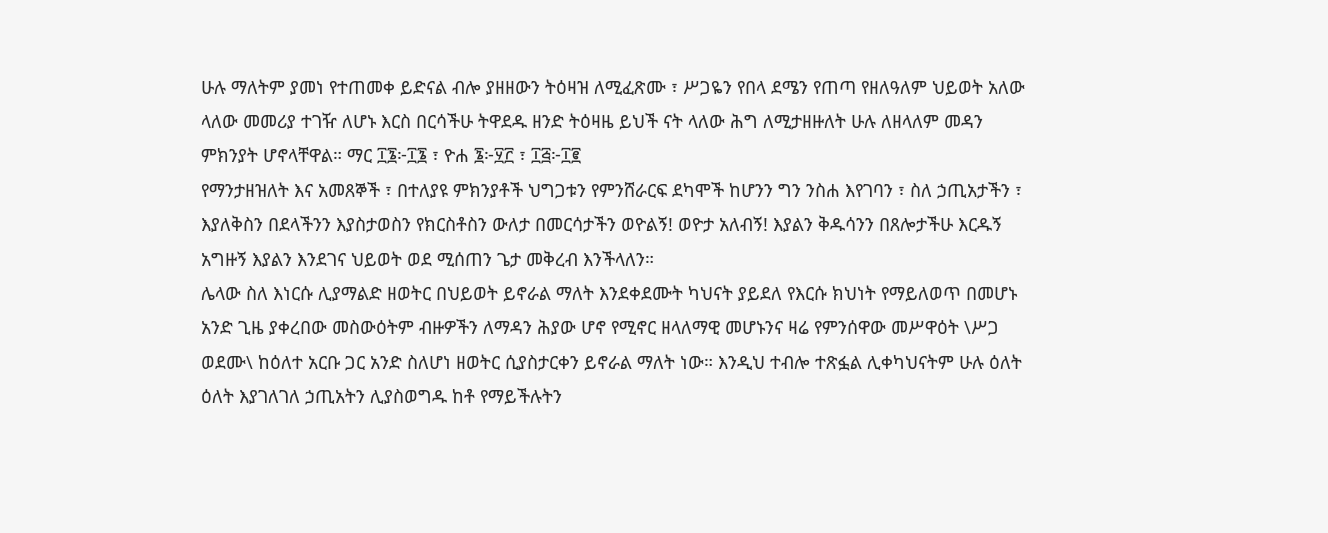ሁሉ ማለትም ያመነ የተጠመቀ ይድናል ብሎ ያዘዘውን ትዕዛዝ ለሚፈጽሙ ፣ ሥጋዬን የበላ ደሜን የጠጣ የዘለዓለም ህይወት አለው ላለው መመሪያ ተገዥ ለሆኑ እርስ በርሳችሁ ትዋደዱ ዘንድ ትዕዛዜ ይህች ናት ላለው ሕግ ለሚታዘዙለት ሁሉ ለዘላለም መዳን ምክንያት ሆኖላቸዋል። ማር ፲፮፦፲፮ ፣ ዮሐ ፮፦፶፫ ፣ ፲፭፦፲፪
የማንታዘዝለት እና አመጸኞች ፣ በተለያዩ ምክንያቶች ህግጋቱን የምንሸራርፍ ደካሞች ከሆንን ግን ንስሐ እየገባን ፣ ስለ ኃጢአታችን ፣ እያለቅስን በደላችንን እያስታወስን የክርስቶስን ውለታ በመርሳታችን ወዮልኝ! ወዮታ አለብኝ! እያልን ቅዱሳንን በጸሎታችሁ እርዱኝ አግዙኝ እያልን እንደገና ህይወት ወደ ሚሰጠን ጌታ መቅረብ እንችላለን።
ሌላው ስለ እነርሱ ሊያማልድ ዘወትር በህይወት ይኖራል ማለት እንደቀደሙት ካህናት ያይደለ የእርሱ ክህነት የማይለወጥ በመሆኑ አንድ ጊዜ ያቀረበው መስውዕትም ብዙዎችን ለማዳን ሕያው ሆኖ የሚኖር ዘላለማዊ መሆኑንና ዛሬ የምንሰዋው መሥዋዕት \ሥጋ ወደሙ\ ከዕለተ አርቡ ጋር አንድ ስለሆነ ዘወትር ሲያስታርቀን ይኖራል ማለት ነው። እንዲህ ተብሎ ተጽፏል ሊቀካህናትም ሁሉ ዕለት ዕለት እያገለገለ ኃጢአትን ሊያስወግዱ ከቶ የማይችሉትን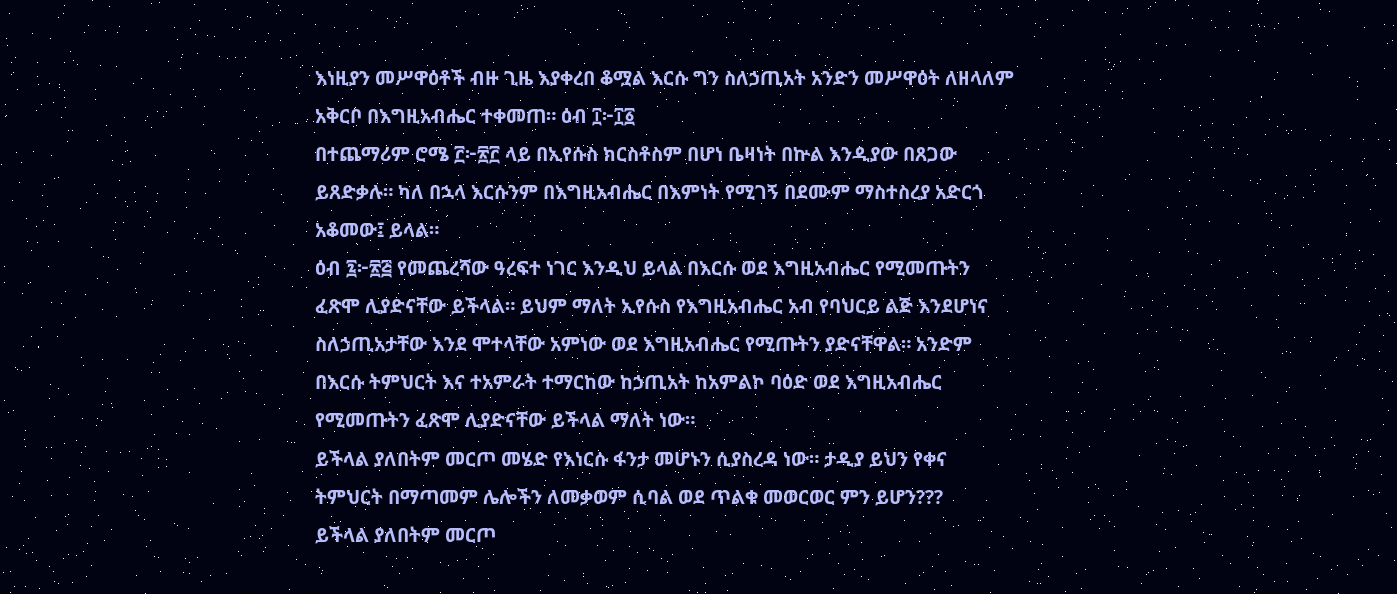እነዚያን መሥዋዕቶች ብዙ ጊዜ እያቀረበ ቆሟል እርሱ ግን ስለኃጢአት አንድን መሥዋዕት ለዘላለም አቅርቦ በእግዚአብሔር ተቀመጠ። ዕብ ፲፦፲፩
በተጨማሪም ሮሜ ፫፦፳፫ ላይ በኢየሱስ ክርስቶስም በሆነ ቤዛነት በኵል እንዲያው በጸጋው ይጸድቃሉ። ካለ በኋላ እርሱንም በእግዚአብሔር በእምነት የሚገኝ በደሙም ማስተስረያ አድርጎ አቆመው፤ ይላል።
ዕብ ፯፦፳፭ የመጨረሻው ዓረፍተ ነገር እንዲህ ይላል በእርሱ ወደ እግዚአብሔር የሚመጡትን ፈጽሞ ሊያድናቸው ይችላል። ይህም ማለት ኢየሱስ የእግዚአብሔር አብ የባህርይ ልጅ እንደሆነና ስለኃጢአታቸው እንደ ሞተላቸው አምነው ወደ እግዚአብሔር የሚጡትን ያድናቸዋል። አንድም በእርሱ ትምህርት እና ተአምራት ተማርከው ከኃጢአት ከአምልኮ ባዕድ ወደ እግዚአብሔር የሚመጡትን ፈጽሞ ሊያድናቸው ይችላል ማለት ነው።
ይችላል ያለበትም መርጦ መሄድ የእነርሱ ፋንታ መሆኑን ሲያስረዳ ነው። ታዲያ ይህን የቀና ትምህርት በማጣመም ሌሎችን ለመቃወም ሲባል ወደ ጥልቁ መወርወር ምን ይሆን???
ይችላል ያለበትም መርጦ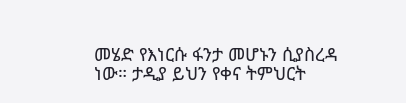መሄድ የእነርሱ ፋንታ መሆኑን ሲያስረዳ ነው። ታዲያ ይህን የቀና ትምህርት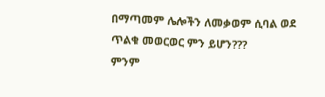በማጣመም ሌሎችን ለመቃወም ሲባል ወደ ጥልቁ መወርወር ምን ይሆን???
ምንም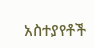አስተያየቶች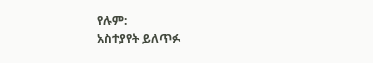የሉም:
አስተያየት ይለጥፉ